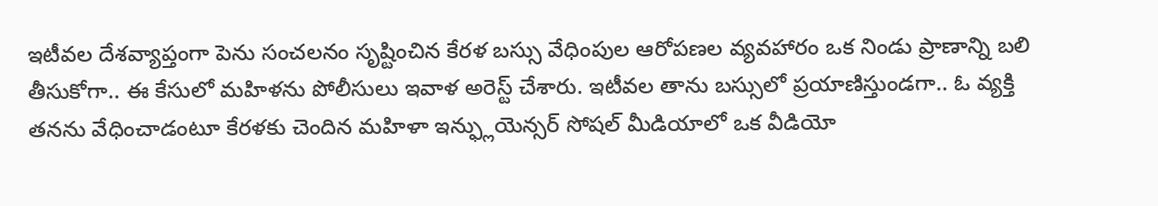ఇటీవల దేశవ్యాప్తంగా పెను సంచలనం సృష్టించిన కేరళ బస్సు వేధింపుల ఆరోపణల వ్యవహారం ఒక నిండు ప్రాణాన్ని బలి తీసుకోగా.. ఈ కేసులో మహిళను పోలీసులు ఇవాళ అరెస్ట్ చేశారు. ఇటీవల తాను బస్సులో ప్రయాణిస్తుండగా.. ఓ వ్యక్తి తనను వేధించాడంటూ కేరళకు చెందిన మహిళా ఇన్ఫ్లుయెన్సర్ సోషల్ మీడియాలో ఒక వీడియో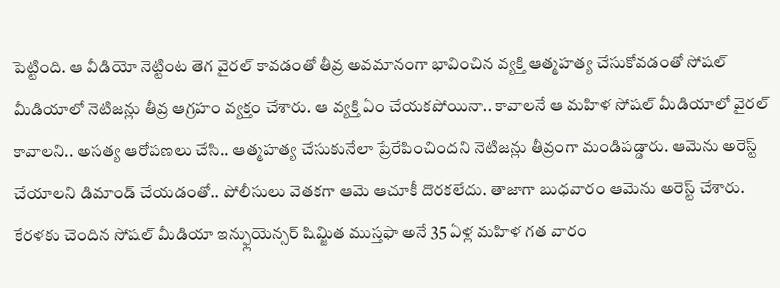పెట్టింది. ఆ వీడియో నెట్టింట తెగ వైరల్ కావడంతో తీవ్ర అవమానంగా భావించిన వ్యక్తి ఆత్మహత్య చేసుకోవడంతో సోషల్ మీడియాలో నెటిజన్లు తీవ్ర ఆగ్రహం వ్యక్తం చేశారు. ఆ వ్యక్తి ఏం చేయకపోయినా.. కావాలనే ఆ మహిళ సోషల్ మీడియాలో వైరల్ కావాలని.. అసత్య ఆరోపణలు చేసి.. ఆత్మహత్య చేసుకునేలా ప్రేరేపించిందని నెటిజన్లు తీవ్రంగా మండిపడ్డారు. ఆమెను అరెస్ట్ చేయాలని డిమాండ్ చేయడంతో.. పోలీసులు వెతకగా ఆమె ఆచూకీ దొరకలేదు. తాజాగా బుధవారం ఆమెను అరెస్ట్ చేశారు.
కేరళకు చెందిన సోషల్ మీడియా ఇన్ఫ్లుయెన్సర్ షిమ్జిత ముస్తఫా అనే 35 ఏళ్ల మహిళ గత వారం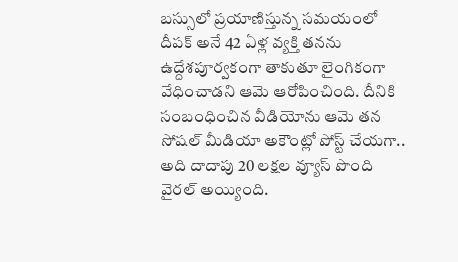బస్సులో ప్రయాణిస్తున్న సమయంలో దీపక్ అనే 42 ఏళ్ల వ్యక్తి తనను ఉద్దేశపూర్వకంగా తాకుతూ లైంగికంగా వేధించాడని ఆమె ఆరోపించింది. దీనికి సంబంధించిన వీడియోను ఆమె తన సోషల్ మీడియా అకౌంట్లో పోస్ట్ చేయగా.. అది దాదాపు 20 లక్షల వ్యూస్ పొంది వైరల్ అయ్యింది.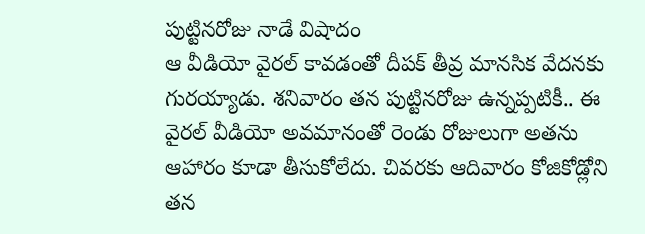పుట్టినరోజు నాడే విషాదం
ఆ వీడియో వైరల్ కావడంతో దీపక్ తీవ్ర మానసిక వేదనకు గురయ్యాడు. శనివారం తన పుట్టినరోజు ఉన్నప్పటికీ.. ఈ వైరల్ వీడియో అవమానంతో రెండు రోజులుగా అతను ఆహారం కూడా తీసుకోలేదు. చివరకు ఆదివారం కోజికోడ్లోని తన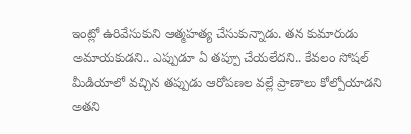ఇంట్లో ఉరివేసుకుని ఆత్మహత్య చేసుకున్నాడు. తన కుమారుడు అమాయకుడని.. ఎప్పుడూ ఏ తప్పూ చేయలేదని.. కేవలం సోషల్ మీడియాలో వచ్చిన తప్పుడు ఆరోపణల వల్లే ప్రాణాలు కోల్పోయాడని అతని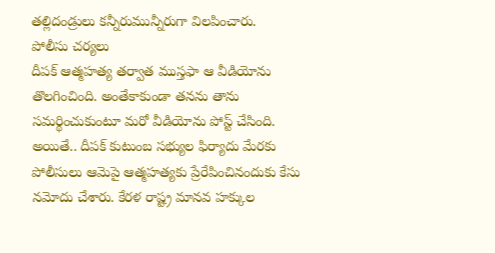తల్లిదండ్రులు కన్నీరుమున్నీరుగా విలపించారు.
పోలీసు చర్యలు
దీపక్ ఆత్మహత్య తర్వాత ముస్తఫా ఆ వీడియోను తొలగించింది. అంతేకాకుండా తనను తాను సమర్థించుకుంటూ మరో వీడియోను పోస్ట్ చేసింది. అయితే.. దీపక్ కుటుంబ సభ్యుల ఫిర్యాదు మేరకు పోలీసులు ఆమెపై ఆత్మహత్యకు ప్రేరేపించినందుకు కేసు నమోదు చేశారు. కేరళ రాష్ట్ర మానవ హక్కుల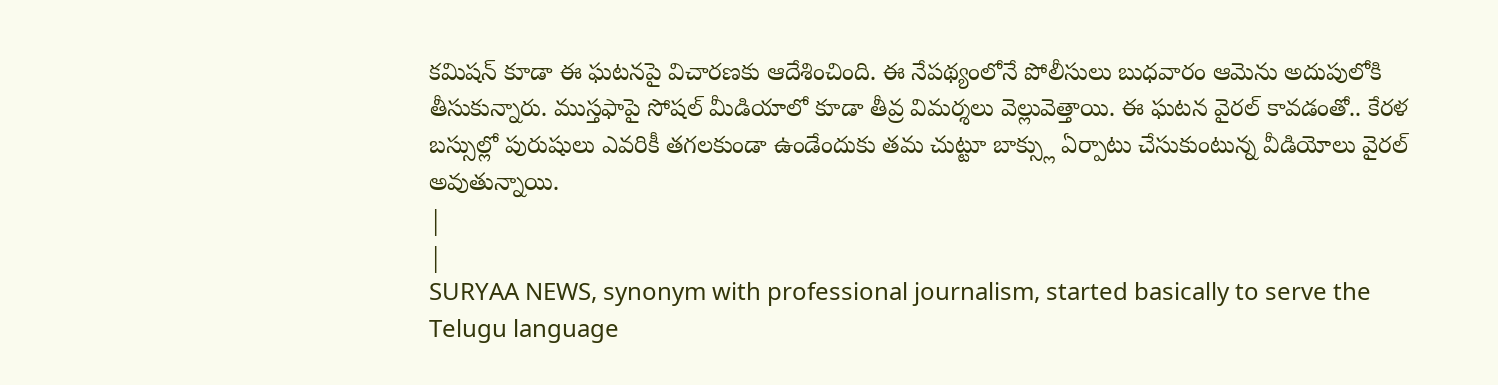కమిషన్ కూడా ఈ ఘటనపై విచారణకు ఆదేశించింది. ఈ నేపథ్యంలోనే పోలీసులు బుధవారం ఆమెను అదుపులోకి తీసుకున్నారు. ముస్తఫాపై సోషల్ మీడియాలో కూడా తీవ్ర విమర్శలు వెల్లువెత్తాయి. ఈ ఘటన వైరల్ కావడంతో.. కేరళ బస్సుల్లో పురుషులు ఎవరికీ తగలకుండా ఉండేందుకు తమ చుట్టూ బాక్స్లు ఏర్పాటు చేసుకుంటున్న వీడియోలు వైరల్ అవుతున్నాయి.
|
|
SURYAA NEWS, synonym with professional journalism, started basically to serve the Telugu language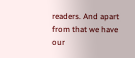readers. And apart from that we have our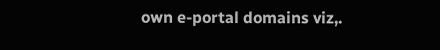own e-portal domains viz,.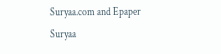Suryaa.com and Epaper Suryaa